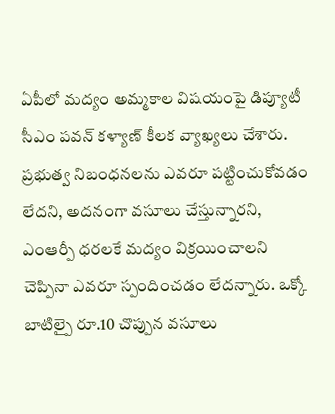ఏపీలో మద్యం అమ్మకాల విషయంపై డిప్యూటీ సీఎం పవన్ కళ్యాణ్ కీలక వ్యాఖ్యలు చేశారు. ప్రభుత్వ నిబంధనలను ఎవరూ పట్టించుకోవడం లేదని, అదనంగా వసూలు చేస్తున్నారని, ఎంఆర్పీ ధరలకే మద్యం విక్రయించాలని చెప్పినా ఎవరూ స్పందించడం లేదన్నారు. ఒక్కో బాటిల్పై రూ.10 చొప్పున వసూలు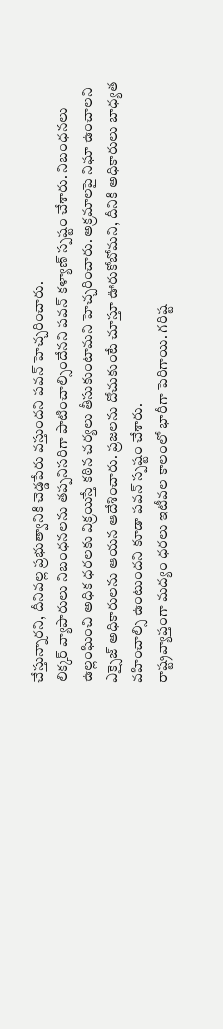చేస్తున్నారని, దీనివల్ల ప్రభుత్వానికి చెడ్డపేరు వస్తుందని పవన్ హెచ్చరించారు.
లిక్కర్ వ్యాపారులు నిబంధనలను తప్పనిసరిగా పాటించాల్సిందేనని పవన్ కళ్యాణ్ స్పష్టం చేశారు. నిబంధనలు ఉల్లంఘించి అధిక ధరలకు విక్రయిస్తే కఠిన చర్యలు తీసుకుంటామని హెచ్చరించారు. అక్రమాలపై నిఘా ఉంచాలని ఎక్సైజ్ అధికారులను ఆయన ఆదేశించారు. ప్రజలను దోచుకుంటే చూస్తూ ఊరుకోబోమని, దీనికి అధికారులు బాధ్యత వహించాల్సి ఉంటుందని కూడా పవన్ స్పష్టం చేశారు.
రాష్ట్రవ్యాప్తంగా మద్యం ధరలు ఇటీవల కాలంలో భారీగా పెరిగాయి. గరిష్ట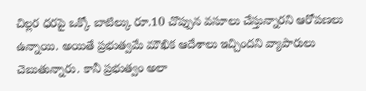చిల్లర ధరపై ఒక్కో బాటిల్కు రూ.10 చొప్పున వసూలు చేస్తున్నారని ఆరోపణలు ఉన్నాయి. అయితే ప్రభుత్వమే మౌఖిక ఆదేశాలు ఇచ్చిందని వ్యాపారులు చెబుతున్నారు. కానీ ప్రభుత్వం అలా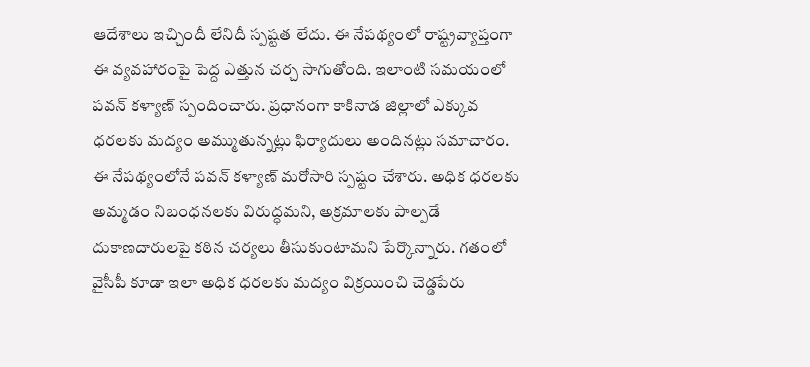ఆదేశాలు ఇచ్చిందీ లేనిదీ స్పష్టత లేదు. ఈ నేపథ్యంలో రాష్ట్రవ్యాప్తంగా ఈ వ్యవహారంపై పెద్ద ఎత్తున చర్చ సాగుతోంది. ఇలాంటి సమయంలో పవన్ కళ్యాణ్ స్పందించారు. ప్రధానంగా కాకినాడ జిల్లాలో ఎక్కువ ధరలకు మద్యం అమ్ముతున్నట్లు ఫిర్యాదులు అందినట్లు సమాచారం.
ఈ నేపథ్యంలోనే పవన్ కళ్యాణ్ మరోసారి స్పష్టం చేశారు. అధిక ధరలకు అమ్మడం నిబంధనలకు విరుద్ధమని, అక్రమాలకు పాల్పడే దుకాణదారులపై కఠిన చర్యలు తీసుకుంటామని పేర్కొన్నారు. గతంలో వైసీపీ కూడా ఇలా అధిక ధరలకు మద్యం విక్రయించి చెడ్డపేరు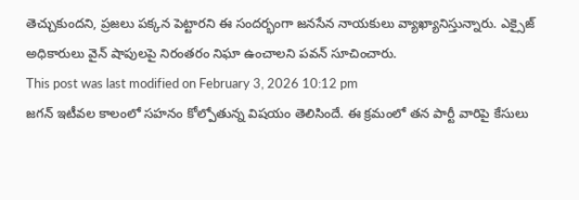తెచ్చుకుందని, ప్రజలు పక్కన పెట్టారని ఈ సందర్భంగా జనసేన నాయకులు వ్యాఖ్యానిస్తున్నారు. ఎక్సైజ్ అధికారులు వైన్ షాపులపై నిరంతరం నిఘా ఉంచాలని పవన్ సూచించారు.
This post was last modified on February 3, 2026 10:12 pm
జగన్ ఇటీవల కాలంలో సహనం కోల్పోతున్న విషయం తెలిసిందే. ఈ క్రమంలో తన పార్టీ వారిపై కేసులు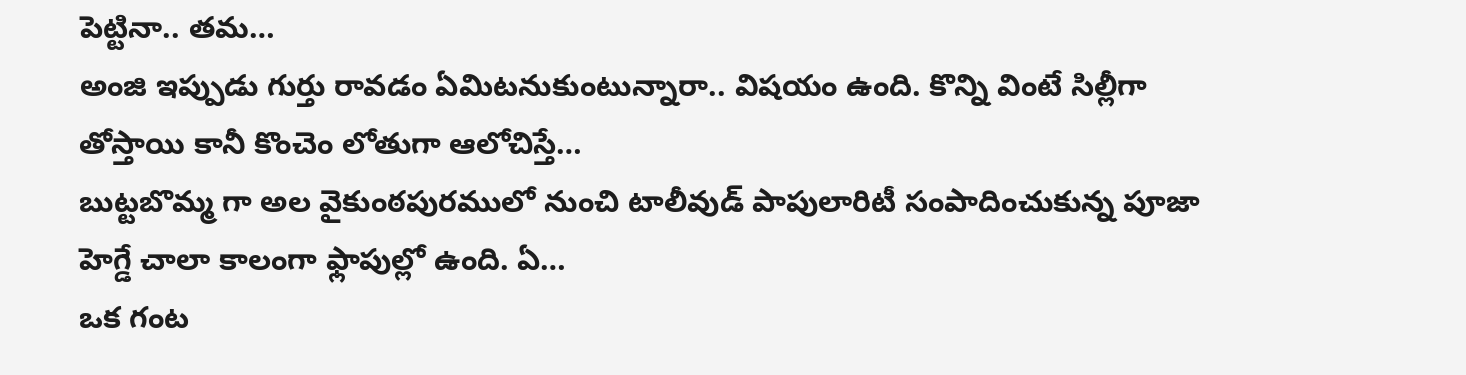పెట్టినా.. తమ…
అంజి ఇప్పుడు గుర్తు రావడం ఏమిటనుకుంటున్నారా.. విషయం ఉంది. కొన్ని వింటే సిల్లీగా తోస్తాయి కానీ కొంచెం లోతుగా ఆలోచిస్తే…
బుట్టబొమ్మ గా అల వైకుంఠపురములో నుంచి టాలీవుడ్ పాపులారిటీ సంపాదించుకున్న పూజా హెగ్డే చాలా కాలంగా ఫ్లాపుల్లో ఉంది. ఏ…
ఒక గంట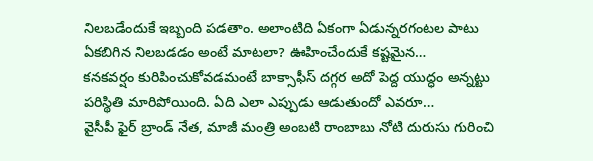నిలబడేందుకే ఇబ్బంది పడతాం. అలాంటిది ఏకంగా ఏడున్నరగంటల పాటు ఏకబిగిన నిలబడడం అంటే మాటలా? ఊహించేందుకే కష్టమైన…
కనకవర్షం కురిపించుకోవడమంటే బాక్సాఫీస్ దగ్గర అదో పెద్ద యుద్ధం అన్నట్టు పరిస్థితి మారిపోయింది. ఏది ఎలా ఎప్పుడు ఆడుతుందో ఎవరూ…
వైసీపీ ఫైర్ బ్రాండ్ నేత, మాజీ మంత్రి అంబటి రాంబాబు నోటి దురుసు గురించి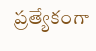ప్రత్యేకంగా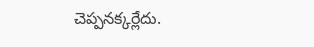చెప్పనక్కర్లేదు.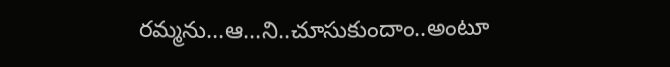రమ్మను…ఆ…ని..చూసుకుందాం..అంటూ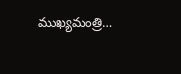ముఖ్యమంత్రి…